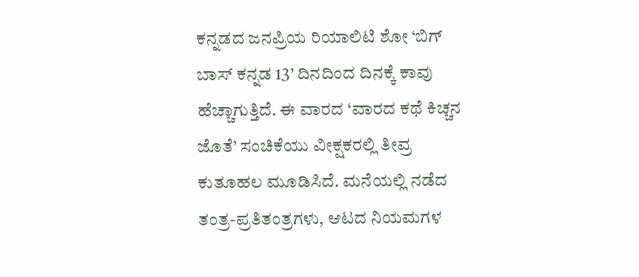ಕನ್ನಡದ ಜನಪ್ರಿಯ ರಿಯಾಲಿಟಿ ಶೋ ‘ಬಿಗ್ ಬಾಸ್ ಕನ್ನಡ 13’ ದಿನದಿಂದ ದಿನಕ್ಕೆ ಕಾವು ಹೆಚ್ಚಾಗುತ್ತಿದೆ. ಈ ವಾರದ ‘ವಾರದ ಕಥೆ ಕಿಚ್ಚನ ಜೊತೆ’ ಸಂಚಿಕೆಯು ವೀಕ್ಷಕರಲ್ಲಿ ತೀವ್ರ ಕುತೂಹಲ ಮೂಡಿಸಿದೆ. ಮನೆಯಲ್ಲಿ ನಡೆದ ತಂತ್ರ-ಪ್ರತಿತಂತ್ರಗಳು, ಆಟದ ನಿಯಮಗಳ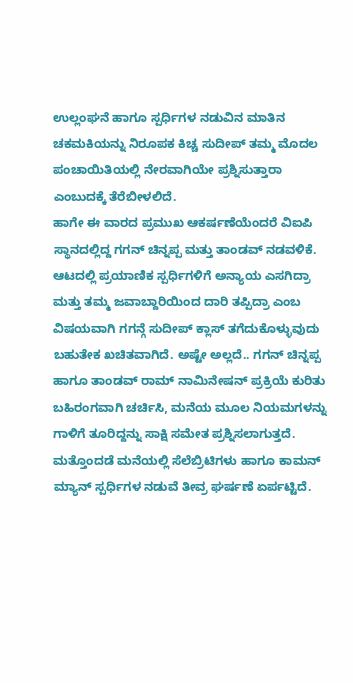ಉಲ್ಲಂಘನೆ ಹಾಗೂ ಸ್ಪರ್ಧಿಗಳ ನಡುವಿನ ಮಾತಿನ ಚಕಮಕಿಯನ್ನು ನಿರೂಪಕ ಕಿಚ್ಚ ಸುದೀಪ್ ತಮ್ಮ ಮೊದಲ ಪಂಚಾಯಿತಿಯಲ್ಲಿ ನೇರವಾಗಿಯೇ ಪ್ರಶ್ನಿಸುತ್ತಾರಾ ಎಂಬುದಕ್ಕೆ ತೆರೆಬೀಳಲಿದೆ.
ಹಾಗೇ ಈ ವಾರದ ಪ್ರಮುಖ ಆಕರ್ಷಣೆಯೆಂದರೆ ವಿಐಪಿ ಸ್ಥಾನದಲ್ಲಿದ್ದ ಗಗನ್ ಚಿನ್ನಪ್ಪ ಮತ್ತು ತಾಂಡವ್ ನಡವಳಿಕೆ. ಆಟದಲ್ಲಿ ಪ್ರಯಾಣಿಕ ಸ್ಪರ್ಧಿಗಳಿಗೆ ಅನ್ಯಾಯ ಎಸಗಿದ್ರಾ ಮತ್ತು ತಮ್ಮ ಜವಾಬ್ದಾರಿಯಿಂದ ದಾರಿ ತಪ್ಪಿದ್ರಾ ಎಂಬ ವಿಷಯವಾಗಿ ಗಗನ್ಗೆ ಸುದೀಪ್ ಕ್ಲಾಸ್ ತಗೆದುಕೊಳ್ಳುವುದು ಬಹುತೇಕ ಖಚಿತವಾಗಿದೆ. ಅಷ್ಟೇ ಅಲ್ಲದೆ.. ಗಗನ್ ಚಿನ್ನಪ್ಪ ಹಾಗೂ ತಾಂಡವ್ ರಾಮ್ ನಾಮಿನೇಷನ್ ಪ್ರಕ್ರಿಯೆ ಕುರಿತು ಬಹಿರಂಗವಾಗಿ ಚರ್ಚಿಸಿ, ಮನೆಯ ಮೂಲ ನಿಯಮಗಳನ್ನು ಗಾಳಿಗೆ ತೂರಿದ್ದನ್ನು ಸಾಕ್ಷಿ ಸಮೇತ ಪ್ರಶ್ನಿಸಲಾಗುತ್ತದೆ.
ಮತ್ತೊಂದಡೆ ಮನೆಯಲ್ಲಿ ಸೆಲೆಬ್ರಿಟಿಗಳು ಹಾಗೂ ಕಾಮನ್ ಮ್ಯಾನ್ ಸ್ಪರ್ಧಿಗಳ ನಡುವೆ ತೀವ್ರ ಘರ್ಷಣೆ ಏರ್ಪಟ್ಟಿದೆ.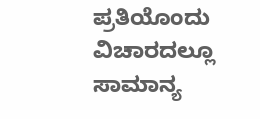ಪ್ರತಿಯೊಂದು ವಿಚಾರದಲ್ಲೂ ಸಾಮಾನ್ಯ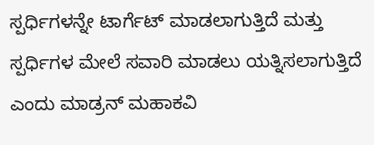ಸ್ಪರ್ಧಿಗಳನ್ನೇ ಟಾರ್ಗೆಟ್ ಮಾಡಲಾಗುತ್ತಿದೆ ಮತ್ತು ಸ್ಪರ್ಧಿಗಳ ಮೇಲೆ ಸವಾರಿ ಮಾಡಲು ಯತ್ನಿಸಲಾಗುತ್ತಿದೆ ಎಂದು ಮಾಡ್ರನ್ ಮಹಾಕವಿ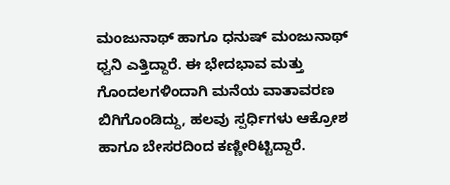ಮಂಜುನಾಥ್ ಹಾಗೂ ಧನುಷ್ ಮಂಜುನಾಥ್ ಧ್ವನಿ ಎತ್ತಿದ್ದಾರೆ. ಈ ಭೇದಭಾವ ಮತ್ತು ಗೊಂದಲಗಳಿಂದಾಗಿ ಮನೆಯ ವಾತಾವರಣ ಬಿಗಿಗೊಂಡಿದ್ದು, ಹಲವು ಸ್ಪರ್ಧಿಗಳು ಆಕ್ರೋಶ ಹಾಗೂ ಬೇಸರದಿಂದ ಕಣ್ಣೀರಿಟ್ಟಿದ್ದಾರೆ.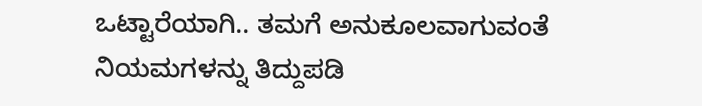ಒಟ್ಟಾರೆಯಾಗಿ.. ತಮಗೆ ಅನುಕೂಲವಾಗುವಂತೆ ನಿಯಮಗಳನ್ನು ತಿದ್ದುಪಡಿ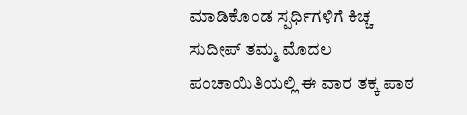ಮಾಡಿಕೊಂಡ ಸ್ಪರ್ಧಿಗಳಿಗೆ ಕಿಚ್ಚ ಸುದೀಪ್ ತಮ್ಮ ಮೊದಲ ಪಂಚಾಯಿತಿಯಲ್ಲಿ ಈ ವಾರ ತಕ್ಕ ಪಾಠ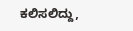ಕಲಿಸಲಿದ್ದು,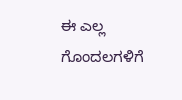ಈ ಎಲ್ಲ ಗೊಂದಲಗಳಿಗೆ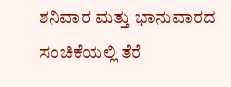ಶನಿವಾರ ಮತ್ತು ಭಾನುವಾರದ ಸಂಚಿಕೆಯಲ್ಲಿ ತೆರೆ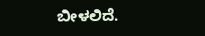ಬೀಳಲಿದೆ.